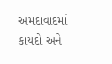અમદાવાદમાં કાયદો અને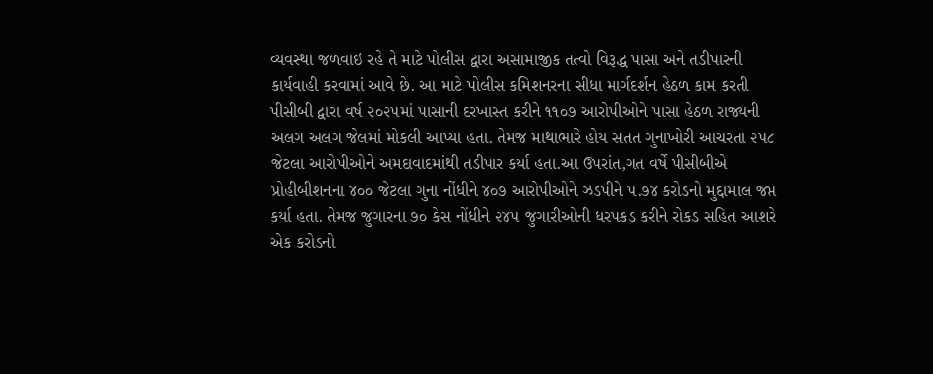વ્યવસ્થા જળવાઇ રહે તે માટે પોલીસ દ્વારા અસામાજીક તત્વો વિરૂદ્ધ પાસા અને તડીપારની કાર્યવાહી કરવામાં આવે છે. આ માટે પોલીસ કમિશનરના સીધા માર્ગદર્શન હેઠળ કામ કરતી પીસીબી દ્વારા વર્ષ ૨૦૨૫માં પાસાની દરખાસ્ત કરીને ૧૧૦૭ આરોપીઓને પાસા હેઠળ રાજ્યની અલગ અલગ જેલમાં મોકલી આપ્યા હતા. તેમજ માથાભારે હોય સતત ગુનાખોરી આચરતા ૨૫૮ જેટલા આરોપીઓને અમદાવાદમાંથી તડીપાર કર્યા હતા.આ ઉપરાંત,ગત વર્ષે પીસીબીએ પ્રોહીબીશનના ૪૦૦ જેટલા ગુના નોંધીને ૪૦૭ આરોપીઓને ઝડપીને ૫.૭૪ કરોડનો મુદ્દામાલ જપ્ત કર્યા હતા. તેમજ જુગારના ૭૦ કેસ નોંધીને ૨૪૫ જુગારીઓની ધરપકડ કરીને રોકડ સહિત આશરે એક કરોડનો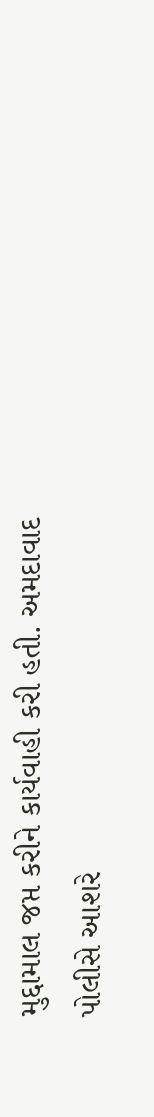મુદ્દામાલ જપ્ત કરીને કાર્યવાહી કરી હતી. અમદાવાદ પોલીસે આશરે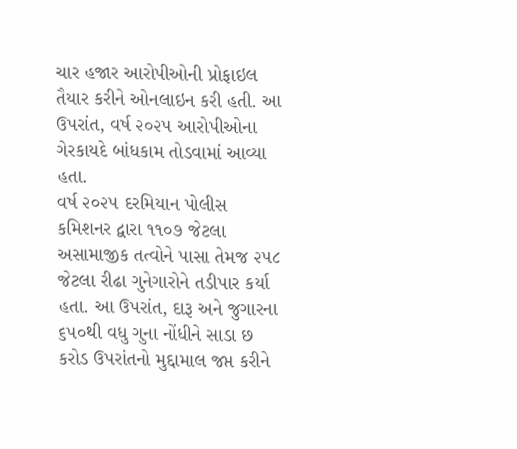ચાર હજાર આરોપીઓની પ્રોફાઇલ તૈયાર કરીને ઓનલાઇન કરી હતી. આ ઉપરાંત, વર્ષ ૨૦૨૫ આરોપીઓના ગેરકાયદે બાંધકામ તોડવામાં આવ્યા હતા.
વર્ષ ૨૦૨૫ દરમિયાન પોલીસ કમિશનર દ્વારા ૧૧૦૭ જેટલા અસામાજીક તત્વોને પાસા તેમજ ૨૫૮ જેટલા રીઢા ગુનેગારોને તડીપાર કર્યા હતા. આ ઉપરાંત, દારૂ અને જુગારના ૬૫૦થી વધુ ગુના નોંધીને સાડા છ કરોડ ઉપરાંતનો મુદ્દામાલ જપ્ત કરીને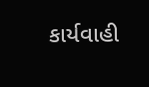કાર્યવાહી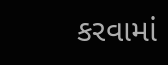કરવામાં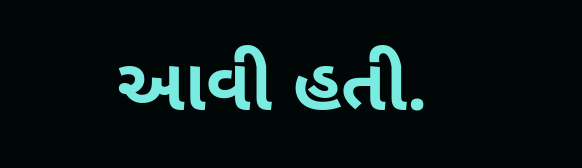આવી હતી.